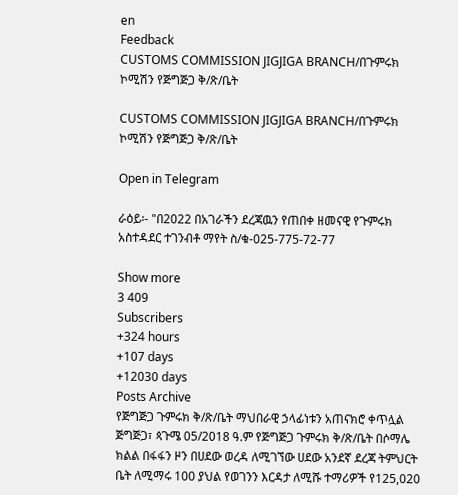en
Feedback
CUSTOMS COMMISSION JIGJIGA BRANCH/በጉምሩክ ኮሚሽን የጅግጅጋ ቅ/ጽ/ቤት

CUSTOMS COMMISSION JIGJIGA BRANCH/በጉምሩክ ኮሚሽን የጅግጅጋ ቅ/ጽ/ቤት

Open in Telegram

ራዕይ፡- "በ2022 በአገራችን ደረጃዉን የጠበቀ ዘመናዊ የጉምሩክ አስተዳደር ተገንብቶ ማየት ስ/ቁ-025-775-72-77

Show more
3 409
Subscribers
+324 hours
+107 days
+12030 days
Posts Archive
የጅግጅጋ ጉምሩክ ቅ/ጽ/ቤት ማህበራዊ ኃላፊነቱን አጠናክሮ ቀጥሏል ጅግጅጋ፣ ጳጉሜ 05/2018 ዓ.ም የጅግጅጋ ጉምሩክ ቅ/ጽ/ቤት በሶማሌ ክልል በፋፋን ዞን በሀደው ወረዳ ለሚገኘው ሀደው አንደኛ ደረጃ ትምህርት ቤት ለሚማሩ 100 ያህል የወገንን እርዳታ ለሚሹ ተማሪዎች የ125,020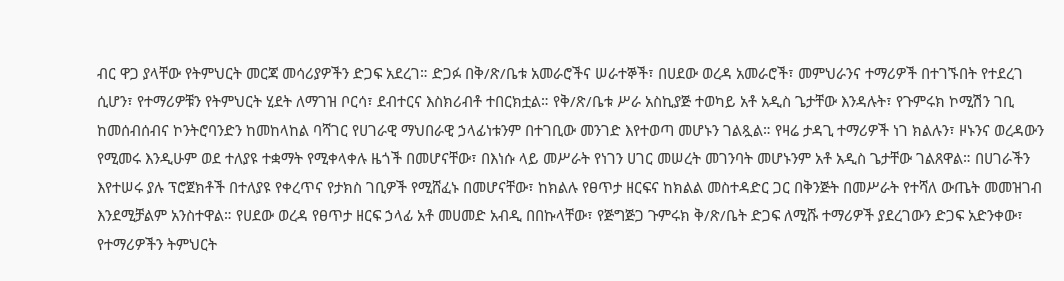ብር ዋጋ ያላቸው የትምህርት መርጃ መሳሪያዎችን ድጋፍ አደረገ። ድጋፉ በቅ/ጽ/ቤቱ አመራሮችና ሠራተኞች፣ በሀደው ወረዳ አመራሮች፣ መምህራንና ተማሪዎች በተገኙበት የተደረገ ሲሆን፣ የተማሪዎቹን የትምህርት ሂደት ለማገዝ ቦርሳ፣ ደብተርና እስክሪብቶ ተበርክቷል። የቅ/ጽ/ቤቱ ሥራ አስኪያጅ ተወካይ አቶ አዲስ ጌታቸው እንዳሉት፣ የጉምሩክ ኮሚሽን ገቢ ከመሰብሰብና ኮንትሮባንድን ከመከላከል ባሻገር የሀገራዊ ማህበራዊ ኃላፊነቱንም በተገቢው መንገድ እየተወጣ መሆኑን ገልጿል። የዛሬ ታዳጊ ተማሪዎች ነገ ክልሉን፣ ዞኑንና ወረዳውን የሚመሩ እንዲሁም ወደ ተለያዩ ተቋማት የሚቀላቀሉ ዜጎች በመሆናቸው፣ በእነሱ ላይ መሥራት የነገን ሀገር መሠረት መገንባት መሆኑንም አቶ አዲስ ጌታቸው ገልጸዋል። በሀገራችን እየተሠሩ ያሉ ፕሮጀክቶች በተለያዩ የቀረጥና የታክስ ገቢዎች የሚሸፈኑ በመሆናቸው፣ ከክልሉ የፀጥታ ዘርፍና ከክልል መስተዳድር ጋር በቅንጅት በመሥራት የተሻለ ውጤት መመዝገብ እንደሚቻልም አንስተዋል። የሀደው ወረዳ የፀጥታ ዘርፍ ኃላፊ አቶ መሀመድ አብዲ በበኩላቸው፣ የጅግጅጋ ጉምሩክ ቅ/ጽ/ቤት ድጋፍ ለሚሹ ተማሪዎች ያደረገውን ድጋፍ አድንቀው፣ የተማሪዎችን ትምህርት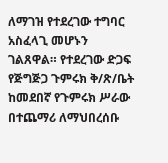ለማገዝ የተደረገው ተግባር አስፈላጊ መሆኑን ገልጸዋል። የተደረገው ድጋፍ የጅግጅጋ ጉምሩክ ቅ/ጽ/ቤት ከመደበኛ የጉምሩክ ሥራው በተጨማሪ ለማህበረሰቡ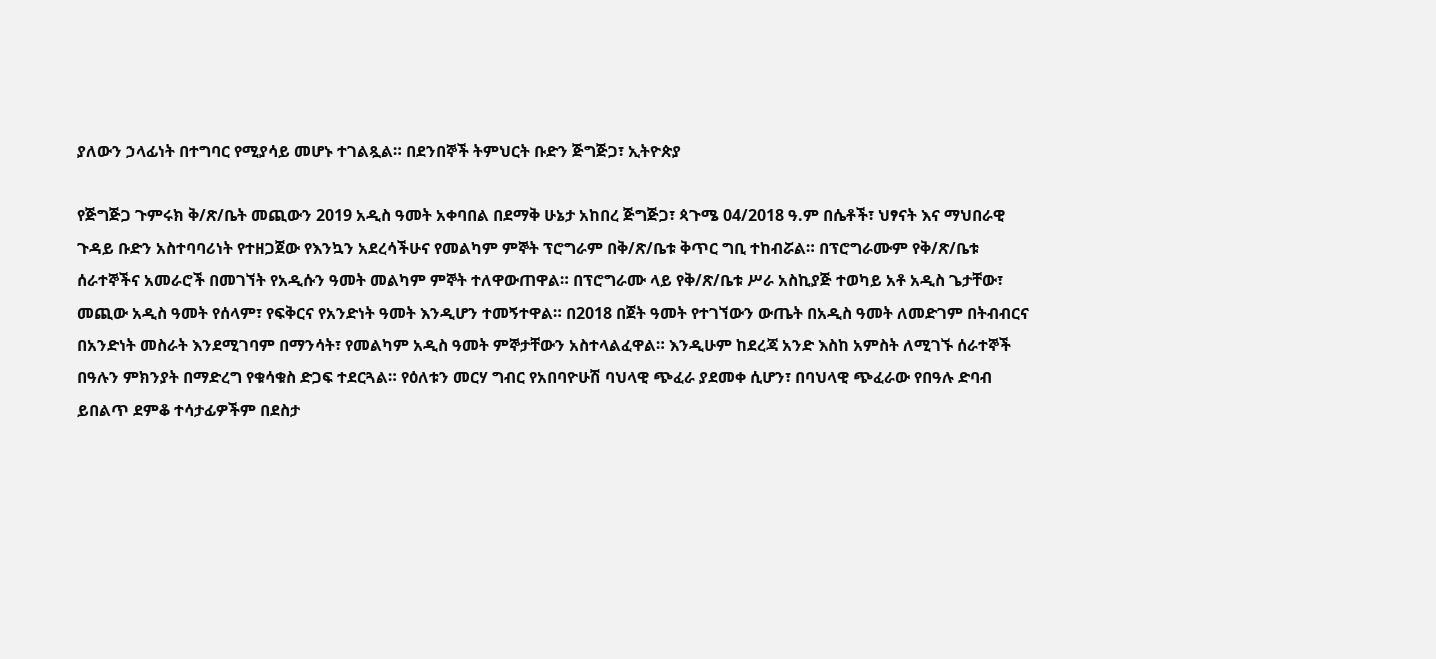ያለውን ኃላፊነት በተግባር የሚያሳይ መሆኑ ተገልጿል። በደንበኞች ትምህርት ቡድን ጅግጅጋ፣ ኢትዮጵያ

የጅግጅጋ ጉምሩክ ቅ/ጽ/ቤት መጪውን 2019 አዲስ ዓመት አቀባበል በደማቅ ሁኔታ አከበረ ጅግጅጋ፣ ጳጉሜ 04/2018 ዓ.ም በሴቶች፣ ህፃናት እና ማህበራዊ ጉዳይ ቡድን አስተባባሪነት የተዘጋጀው የእንኳን አደረሳችሁና የመልካም ምኞት ፕሮግራም በቅ/ጽ/ቤቱ ቅጥር ግቢ ተከብሯል። በፕሮግራሙም የቅ/ጽ/ቤቱ ሰራተኞችና አመራሮች በመገኘት የአዲሱን ዓመት መልካም ምኞት ተለዋውጠዋል። በፕሮግራሙ ላይ የቅ/ጽ/ቤቱ ሥራ አስኪያጅ ተወካይ አቶ አዲስ ጌታቸው፣ መጪው አዲስ ዓመት የሰላም፣ የፍቅርና የአንድነት ዓመት እንዲሆን ተመኝተዋል። በ2018 በጀት ዓመት የተገኘውን ውጤት በአዲስ ዓመት ለመድገም በትብብርና በአንድነት መስራት እንደሚገባም በማንሳት፣ የመልካም አዲስ ዓመት ምኞታቸውን አስተላልፈዋል። እንዲሁም ከደረጃ አንድ እስከ አምስት ለሚገኙ ሰራተኞች በዓሉን ምክንያት በማድረግ የቁሳቁስ ድጋፍ ተደርጓል። የዕለቱን መርሃ ግብር የአበባዮሁሽ ባህላዊ ጭፈራ ያደመቀ ሲሆን፣ በባህላዊ ጭፈራው የበዓሉ ድባብ ይበልጥ ደምቆ ተሳታፊዎችም በደስታ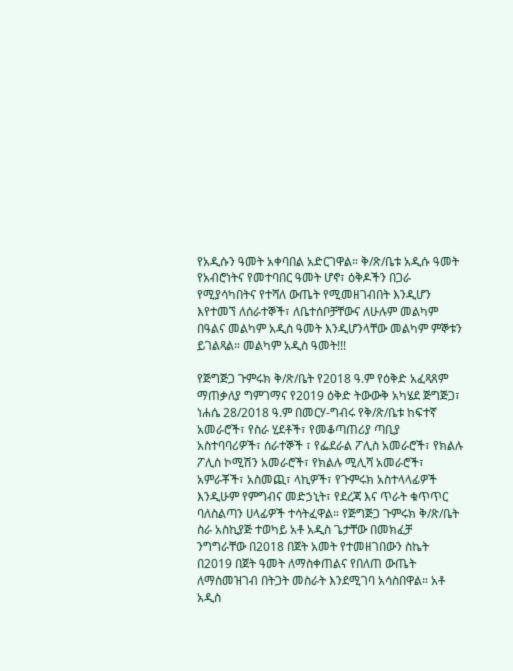የአዲሱን ዓመት አቀባበል አድርገዋል። ቅ/ጽ/ቤቱ አዲሱ ዓመት የአብሮነትና የመተባበር ዓመት ሆኖ፣ ዕቅዶችን በጋራ የሚያሳካበትና የተሻለ ውጤት የሚመዘገብበት እንዲሆን እየተመኘ ለሰራተኞች፣ ለቤተሰቦቻቸውና ለሁሉም መልካም በዓልና መልካም አዲስ ዓመት እንዲሆንላቸው መልካም ምኞቱን ይገልጻል። መልካም አዲስ ዓመት!!!

የጅግጅጋ ጉምሩክ ቅ/ጽ/ቤት የ2018 ዓ.ም የዕቅድ አፈጻጸም ማጠቃለያ ግምገማና የ2019 ዕቅድ ትውውቅ አካሄደ ጅግጅጋ፣ ነሐሴ 28/2018 ዓ.ም በመርሃ-ግብሩ የቅ/ጽ/ቤቱ ከፍተኛ አመራሮች፣ የስራ ሂደቶች፣ የመቆጣጠሪያ ጣቢያ አስተባባሪዎች፣ ሰራተኞች ፣ የፌደራል ፖሊስ አመራሮች፣ የክልሉ ፖሊስ ኮሚሽን አመራሮች፣ የክልሉ ሚሊሻ አመራሮች፣ አምራቾች፣ አስመጪ፣ ላኪዎች፣ የጉምሩክ አስተላላፊዎች እንዲሁም የምግብና መድኃኒት፣ የደረጃ እና ጥራት ቁጥጥር ባለስልጣን ሀላፊዎች ተሳትፈዋል። የጅግጅጋ ጉምሩክ ቅ/ጽ/ቤት ስራ አስኪያጅ ተወካይ አቶ አዲስ ጌታቸው በመክፈቻ ንግግራቸው በ2018 በጀት አመት የተመዘገበውን ስኬት በ2019 በጀት ዓመት ለማስቀጠልና የበለጠ ውጤት ለማስመዝገብ በትጋት መስራት እንደሚገባ አሳስበዋል። አቶ አዲስ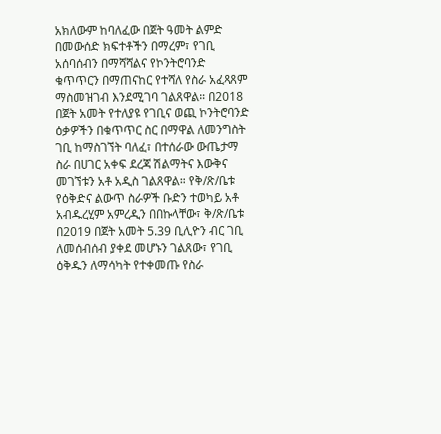አክለውም ከባለፈው በጀት ዓመት ልምድ በመውሰድ ክፍተቶችን በማረም፣ የገቢ አሰባሰብን በማሻሻልና የኮንትሮባንድ ቁጥጥርን በማጠናከር የተሻለ የስራ አፈጻጸም ማስመዝገብ እንደሚገባ ገልጸዋል። በ2018 በጀት አመት የተለያዩ የገቢና ወጪ ኮንትሮባንድ ዕቃዎችን በቁጥጥር ስር በማዋል ለመንግስት ገቢ ከማስገኘት ባለፈ፣ በተሰራው ውጤታማ ስራ በሀገር አቀፍ ደረጃ ሽልማትና እውቅና መገኘቱን አቶ አዲስ ገልጸዋል። የቅ/ጽ/ቤቱ የዕቅድና ልውጥ ስራዎች ቡድን ተወካይ አቶ አብዱረሂም አምረዲን በበኩላቸው፣ ቅ/ጽ/ቤቱ በ2019 በጀት አመት 5.39 ቢሊዮን ብር ገቢ ለመሰብሰብ ያቀደ መሆኑን ገልጸው፣ የገቢ ዕቅዱን ለማሳካት የተቀመጡ የስራ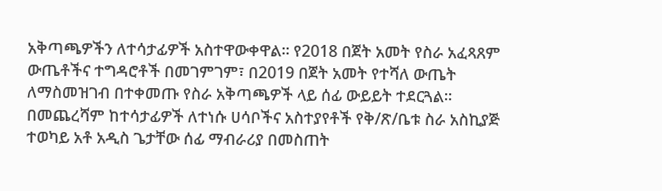አቅጣጫዎችን ለተሳታፊዎች አስተዋውቀዋል። የ2018 በጀት አመት የስራ አፈጻጸም ውጤቶችና ተግዳሮቶች በመገምገም፣ በ2019 በጀት አመት የተሻለ ውጤት ለማስመዝገብ በተቀመጡ የስራ አቅጣጫዎች ላይ ሰፊ ውይይት ተደርጓል። በመጨረሻም ከተሳታፊዎች ለተነሱ ሀሳቦችና አስተያየቶች የቅ/ጽ/ቤቱ ስራ አስኪያጅ ተወካይ አቶ አዲስ ጌታቸው ሰፊ ማብራሪያ በመስጠት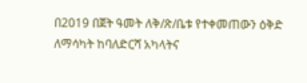በ2019 በጀት ዓመት ለቅ/ጽ/ቤቱ የተቀመጠውን ዕቅድ ለማሳካት ከባለድርሻ አካላትና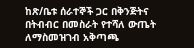ከጽ/ቤቱ ሰራተኞች ጋር በቅንጅትና በትብብር በመስራት የተሻለ ውጤት ለማስመዝገብ አቅጣጫ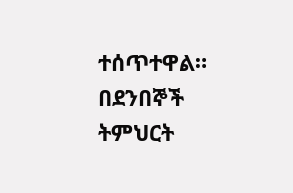ተሰጥተዋል። በደንበኞች ትምህርት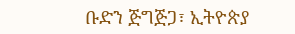ቡድን ጅግጅጋ፣ ኢትዮጵያ